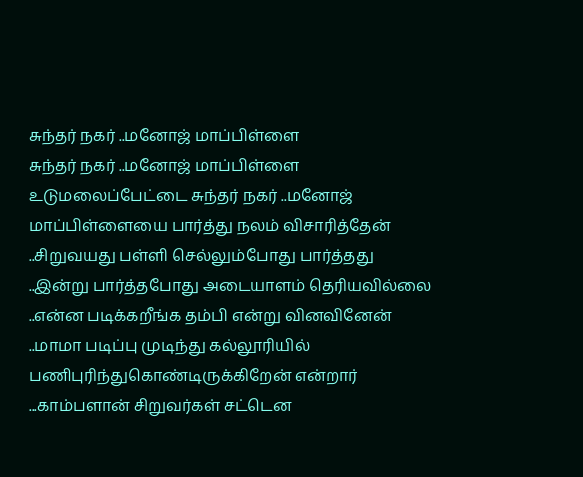சுந்தர் நகர் ..மனோஜ் மாப்பிள்ளை
சுந்தர் நகர் ..மனோஜ் மாப்பிள்ளை
உடுமலைப்பேட்டை சுந்தர் நகர் ..மனோஜ் மாப்பிள்ளையை பார்த்து நலம் விசாரித்தேன் ..சிறுவயது பள்ளி செல்லும்போது பார்த்தது ..இன்று பார்த்தபோது அடையாளம் தெரியவில்லை ..என்ன படிக்கறீங்க தம்பி என்று வினவினேன் ..மாமா படிப்பு முடிந்து கல்லூரியில் பணிபுரிந்துகொண்டிருக்கிறேன் என்றார் ...காம்பளான் சிறுவர்கள் சட்டென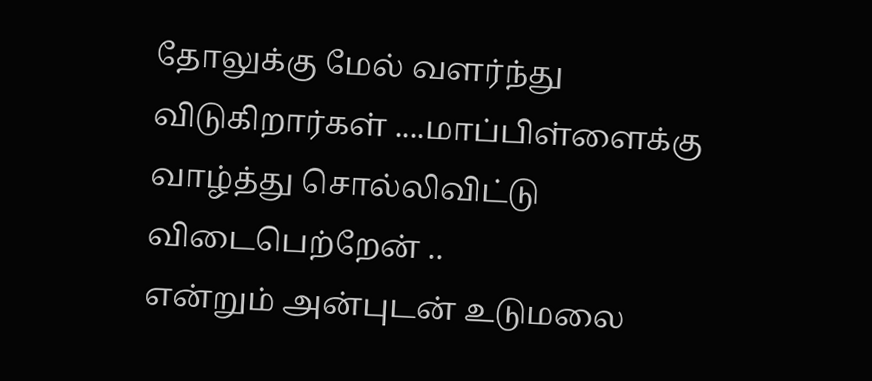தோலுக்கு மேல் வளர்ந்து விடுகிறார்கள் ....மாப்பிள்ளைக்கு வாழ்த்து சொல்லிவிட்டு விடைபெற்றேன் ..
என்றும் அன்புடன் உடுமலை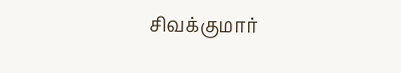சிவக்குமார்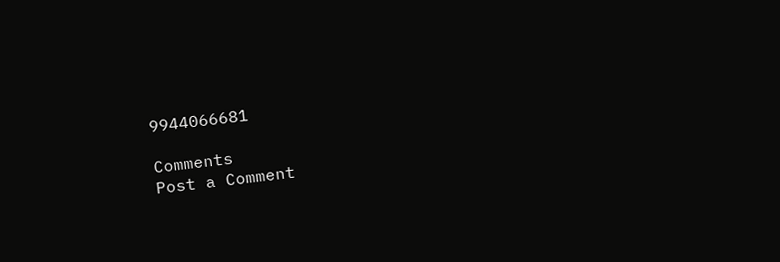9944066681

Comments
Post a Comment